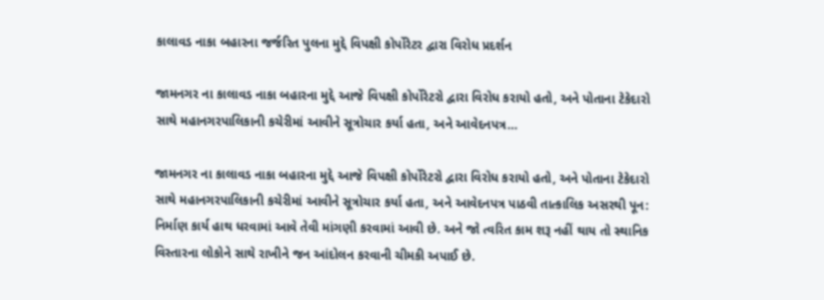કાલાવડ નાકા બહારના જર્જરિત પુલના મુદ્દે વિપક્ષી કોર્પોરેટર દ્વારા વિરોધ પ્રદર્શન

જામનગર ના કાલાવડ નાકા બહારના મુદ્દે આજે વિપક્ષી કોર્પોરેટરો દ્વારા વિરોધ કરાયો હતો, અને પોતાના ટેકેદારો સાથે મહાનગરપાલિકાની કચેરીમાં આવીને સૂત્રોચાર કર્યા હતા, અને આવેદનપત્ર…

જામનગર ના કાલાવડ નાકા બહારના મુદ્દે આજે વિપક્ષી કોર્પોરેટરો દ્વારા વિરોધ કરાયો હતો, અને પોતાના ટેકેદારો સાથે મહાનગરપાલિકાની કચેરીમાં આવીને સૂત્રોચાર કર્યા હતા, અને આવેદનપત્ર પાઠવી તાત્કાલિક અસરથી પૂન: નિર્માણ કાર્ય હાથ ધરવામાં આવે તેવી માંગણી કરવામાં આવી છે. અને જો ત્વરિત કામ શરૂ નહીં થાય તો સ્થાનિક વિસ્તારના લોકોને સાથે રાખીને જન આંદોલન કરવાની ચીમકી અપાઈ છે.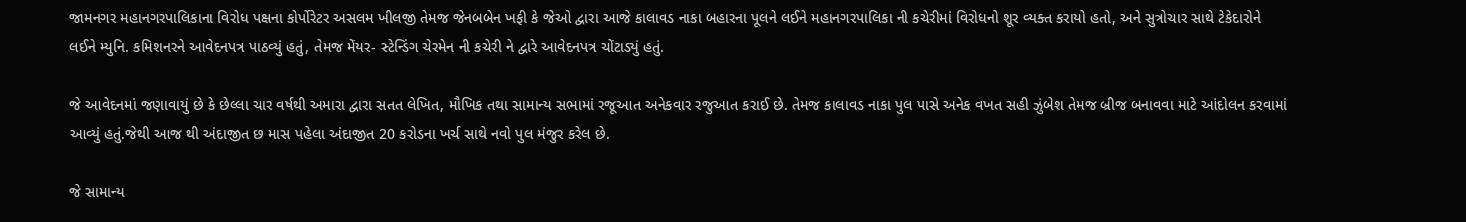જામનગર મહાનગરપાલિકાના વિરોધ પક્ષના કોર્પોરેટર અસલમ ખીલજી તેમજ જેનબબેન ખફી કે જેઓ દ્વારા આજે કાલાવડ નાકા બહારના પૂલને લઈને મહાનગરપાલિકા ની કચેરીમાં વિરોધનો શૂર વ્યક્ત કરાયો હતો, અને સુત્રોચાર સાથે ટેકેદારોને લઈને મ્યુનિ. કમિશનરને આવેદનપત્ર પાઠવ્યું હતું, તેમજ મેંયર- સ્ટેન્ડિંગ ચેરમેન ની કચેરી ને દ્વારે આવેદનપત્ર ચોંટાડ્યું હતું.

જે આવેદનમાં જણાવાયું છે કે છેલ્લા ચાર વર્ષથી અમારા દ્વારા સતત લેખિત, મૌખિક તથા સામાન્ય સભામાં રજૂઆત અનેકવાર રજુઆત કરાઈ છે. તેમજ કાલાવડ નાકા પુલ પાસે અનેક વખત સહી ઝુંબેશ તેમજ બ્રીજ બનાવવા માટે આંદોલન કરવામાં આવ્યું હતું.જેથી આજ થી અંદાજીત છ માસ પહેલા અંદાજીત 20 કરોડના ખર્ચ સાથે નવો પુલ મંજુર કરેલ છે.

જે સામાન્ય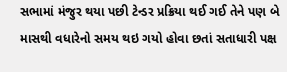સભામાં મંજુર થયા પછી ટેન્ડર પ્રક્રિયા થઈ ગઈ તેને પણ બે માસથી વધારેનો સમય થઇ ગયો હોવા છતાં સતાધારી પક્ષ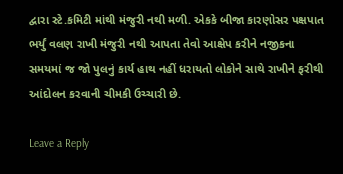દ્વારા સ્ટે.કમિટી માંથી મંજુરી નથી મળી. એકકે બીજા કારણોસર પક્ષપાત ભર્યું વલણ રાખી મંજુરી નથી આપતા તેવો આક્ષેપ કરીને નજીકના સમયમાં જ જો પુલનું કાર્ય હાથ નહીં ધરાયતો લોકોને સાથે રાખીને ફરીથી આંદોલન કરવાની ચીમકી ઉચ્ચારી છે.

Leave a Reply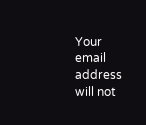Your email address will not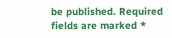be published. Required fields are marked *